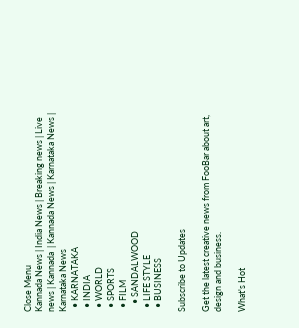Close Menu
Kannada News | India News | Breaking news | Live news | Kannada  | Kannada News | Karnataka News | Karnataka News
  • KARNATAKA
  • INDIA
  • WORLD
  • SPORTS
  • FILM
    • SANDALWOOD
  • LIFE STYLE
  • BUSINESS

Subscribe to Updates

Get the latest creative news from FooBar about art, design and business.

What's Hot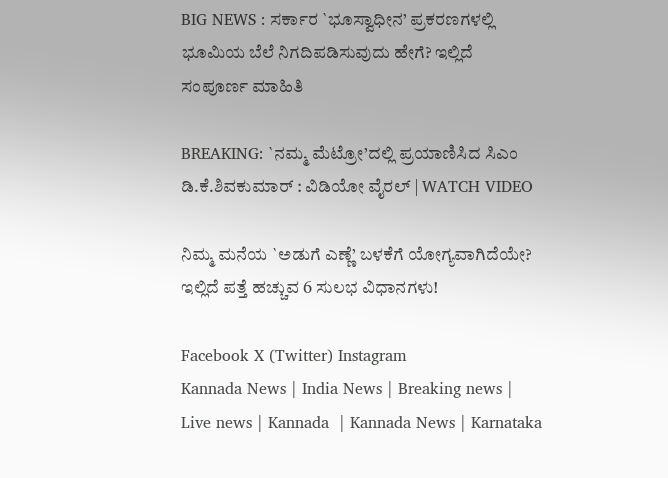BIG NEWS : ಸರ್ಕಾರ `ಭೂಸ್ವಾಧೀನ’ ಪ್ರಕರಣಗಳಲ್ಲಿ ಭೂಮಿಯ ಬೆಲೆ ನಿಗದಿಪಡಿಸುವುದು ಹೇಗೆ? ಇಲ್ಲಿದೆ ಸಂಪೂರ್ಣ ಮಾಹಿತಿ

BREAKING: `ನಮ್ಮ ಮೆಟ್ರೋ’ದಲ್ಲಿ ಪ್ರಯಾಣಿಸಿದ ಸಿಎಂ ಡಿ.ಕೆ.ಶಿವಕುಮಾರ್ : ವಿಡಿಯೋ ವೈರಲ್ | WATCH VIDEO

ನಿಮ್ಮ ಮನೆಯ `ಅಡುಗೆ ಎಣ್ಣೆ’ ಬಳಕೆಗೆ ಯೋಗ್ಯವಾಗಿದೆಯೇ? ಇಲ್ಲಿದೆ ಪತ್ತೆ ಹಚ್ಚುವ 6 ಸುಲಭ ವಿಧಾನಗಳು!

Facebook X (Twitter) Instagram
Kannada News | India News | Breaking news | Live news | Kannada  | Kannada News | Karnataka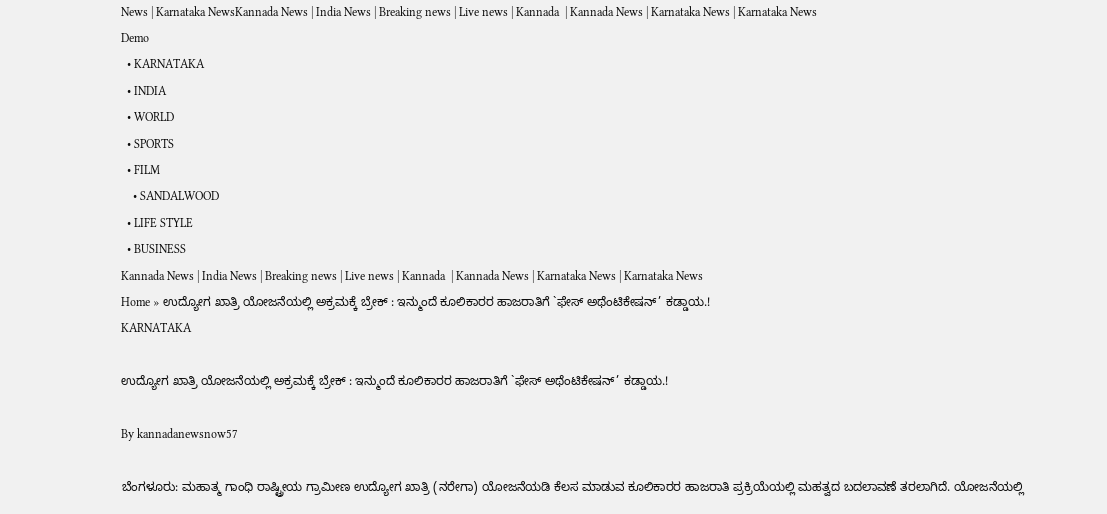News | Karnataka NewsKannada News | India News | Breaking news | Live news | Kannada  | Kannada News | Karnataka News | Karnataka News
Demo
  • KARNATAKA
  • INDIA
  • WORLD
  • SPORTS
  • FILM
    • SANDALWOOD
  • LIFE STYLE
  • BUSINESS
Kannada News | India News | Breaking news | Live news | Kannada  | Kannada News | Karnataka News | Karnataka News
Home » ಉದ್ಯೋಗ ಖಾತ್ರಿ ಯೋಜನೆಯಲ್ಲಿ ಅಕ್ರಮಕ್ಕೆ ಬ್ರೇಕ್ : ಇನ್ಮುಂದೆ ಕೂಲಿಕಾರರ ಹಾಜರಾತಿಗೆ `ಫೇಸ್ ಅಥೆಂಟಿಕೇಷನ್’ ಕಡ್ಡಾಯ.!
KARNATAKA

ಉದ್ಯೋಗ ಖಾತ್ರಿ ಯೋಜನೆಯಲ್ಲಿ ಅಕ್ರಮಕ್ಕೆ ಬ್ರೇಕ್ : ಇನ್ಮುಂದೆ ಕೂಲಿಕಾರರ ಹಾಜರಾತಿಗೆ `ಫೇಸ್ ಅಥೆಂಟಿಕೇಷನ್’ ಕಡ್ಡಾಯ.!

By kannadanewsnow57

ಬೆಂಗಳೂರು: ಮಹಾತ್ಮ ಗಾಂಧಿ ರಾಷ್ಟ್ರೀಯ ಗ್ರಾಮೀಣ ಉದ್ಯೋಗ ಖಾತ್ರಿ (ನರೇಗಾ) ಯೋಜನೆಯಡಿ ಕೆಲಸ ಮಾಡುವ ಕೂಲಿಕಾರರ ಹಾಜರಾತಿ ಪ್ರಕ್ರಿಯೆಯಲ್ಲಿ ಮಹತ್ವದ ಬದಲಾವಣೆ ತರಲಾಗಿದೆ. ಯೋಜನೆಯಲ್ಲಿ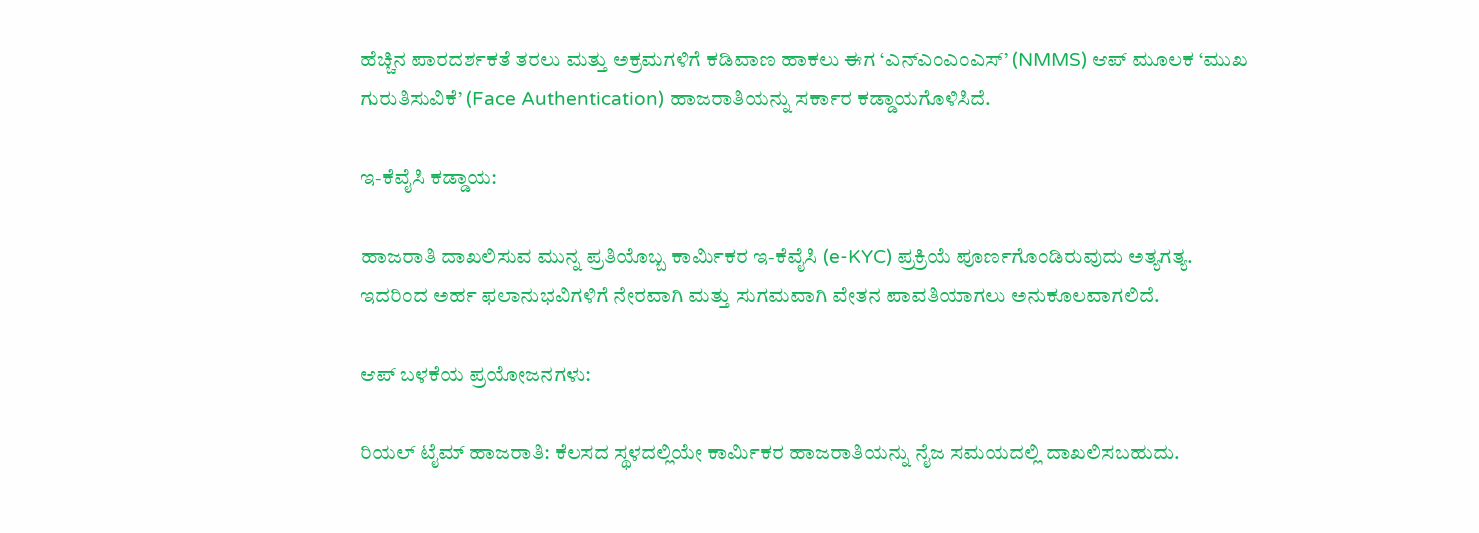ಹೆಚ್ಚಿನ ಪಾರದರ್ಶಕತೆ ತರಲು ಮತ್ತು ಅಕ್ರಮಗಳಿಗೆ ಕಡಿವಾಣ ಹಾಕಲು ಈಗ ‘ಎನ್‌ಎಂಎಂಎಸ್’ (NMMS) ಆಪ್ ಮೂಲಕ ‘ಮುಖ ಗುರುತಿಸುವಿಕೆ’ (Face Authentication) ಹಾಜರಾತಿಯನ್ನು ಸರ್ಕಾರ ಕಡ್ಡಾಯಗೊಳಿಸಿದೆ.

ಇ-ಕೆವೈಸಿ ಕಡ್ಡಾಯ:

ಹಾಜರಾತಿ ದಾಖಲಿಸುವ ಮುನ್ನ ಪ್ರತಿಯೊಬ್ಬ ಕಾರ್ಮಿಕರ ಇ-ಕೆವೈಸಿ (e-KYC) ಪ್ರಕ್ರಿಯೆ ಪೂರ್ಣಗೊಂಡಿರುವುದು ಅತ್ಯಗತ್ಯ. ಇದರಿಂದ ಅರ್ಹ ಫಲಾನುಭವಿಗಳಿಗೆ ನೇರವಾಗಿ ಮತ್ತು ಸುಗಮವಾಗಿ ವೇತನ ಪಾವತಿಯಾಗಲು ಅನುಕೂಲವಾಗಲಿದೆ.

ಆಪ್ ಬಳಕೆಯ ಪ್ರಯೋಜನಗಳು:

ರಿಯಲ್ ಟೈಮ್ ಹಾಜರಾತಿ: ಕೆಲಸದ ಸ್ಥಳದಲ್ಲಿಯೇ ಕಾರ್ಮಿಕರ ಹಾಜರಾತಿಯನ್ನು ನೈಜ ಸಮಯದಲ್ಲಿ ದಾಖಲಿಸಬಹುದು.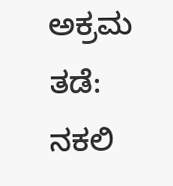ಅಕ್ರಮ ತಡೆ: ನಕಲಿ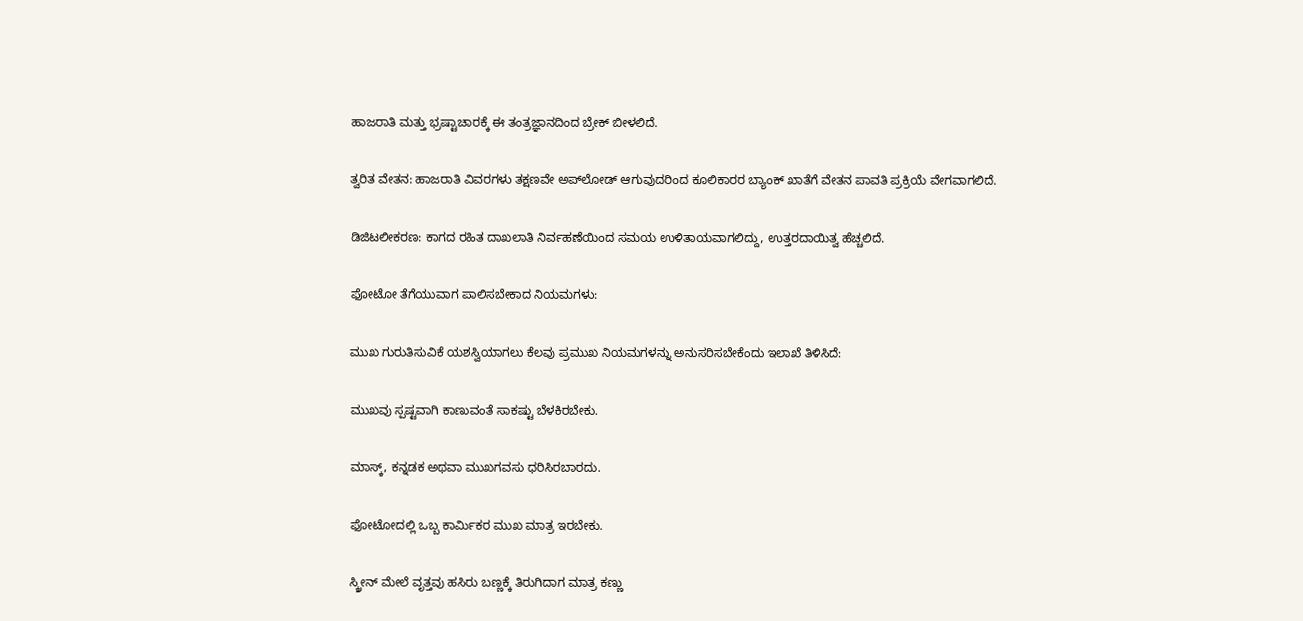ಹಾಜರಾತಿ ಮತ್ತು ಭ್ರಷ್ಟಾಚಾರಕ್ಕೆ ಈ ತಂತ್ರಜ್ಞಾನದಿಂದ ಬ್ರೇಕ್ ಬೀಳಲಿದೆ.

ತ್ವರಿತ ವೇತನ: ಹಾಜರಾತಿ ವಿವರಗಳು ತಕ್ಷಣವೇ ಅಪ್‌ಲೋಡ್ ಆಗುವುದರಿಂದ ಕೂಲಿಕಾರರ ಬ್ಯಾಂಕ್ ಖಾತೆಗೆ ವೇತನ ಪಾವತಿ ಪ್ರಕ್ರಿಯೆ ವೇಗವಾಗಲಿದೆ.

ಡಿಜಿಟಲೀಕರಣ: ಕಾಗದ ರಹಿತ ದಾಖಲಾತಿ ನಿರ್ವಹಣೆಯಿಂದ ಸಮಯ ಉಳಿತಾಯವಾಗಲಿದ್ದು, ಉತ್ತರದಾಯಿತ್ವ ಹೆಚ್ಚಲಿದೆ.

ಫೋಟೋ ತೆಗೆಯುವಾಗ ಪಾಲಿಸಬೇಕಾದ ನಿಯಮಗಳು:

ಮುಖ ಗುರುತಿಸುವಿಕೆ ಯಶಸ್ವಿಯಾಗಲು ಕೆಲವು ಪ್ರಮುಖ ನಿಯಮಗಳನ್ನು ಅನುಸರಿಸಬೇಕೆಂದು ಇಲಾಖೆ ತಿಳಿಸಿದೆ:

ಮುಖವು ಸ್ಪಷ್ಟವಾಗಿ ಕಾಣುವಂತೆ ಸಾಕಷ್ಟು ಬೆಳಕಿರಬೇಕು.

ಮಾಸ್ಕ್, ಕನ್ನಡಕ ಅಥವಾ ಮುಖಗವಸು ಧರಿಸಿರಬಾರದು.

ಫೋಟೋದಲ್ಲಿ ಒಬ್ಬ ಕಾರ್ಮಿಕರ ಮುಖ ಮಾತ್ರ ಇರಬೇಕು.

ಸ್ಕ್ರೀನ್ ಮೇಲೆ ವೃತ್ತವು ಹಸಿರು ಬಣ್ಣಕ್ಕೆ ತಿರುಗಿದಾಗ ಮಾತ್ರ ಕಣ್ಣು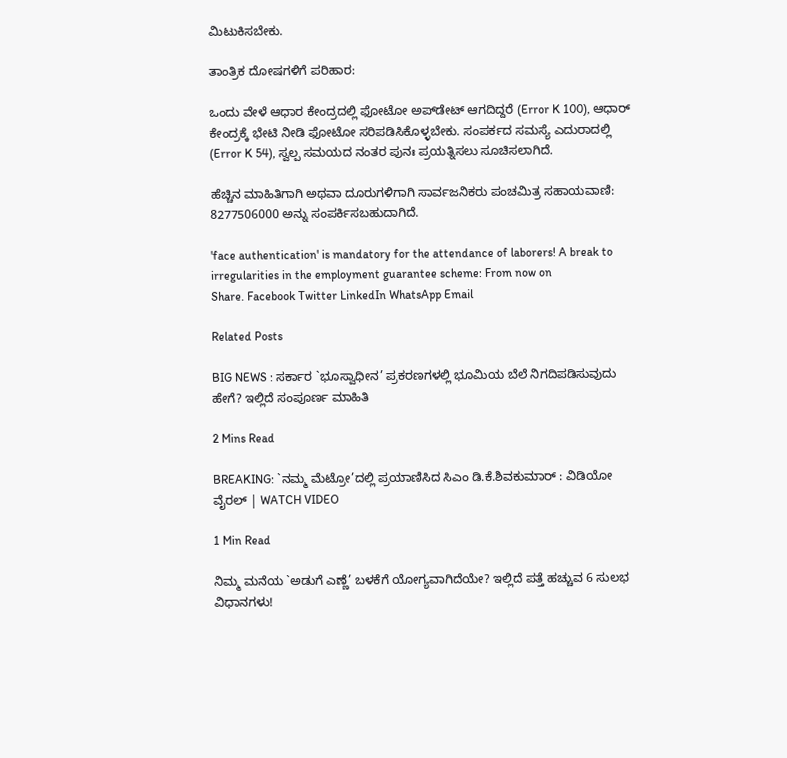ಮಿಟುಕಿಸಬೇಕು.

ತಾಂತ್ರಿಕ ದೋಷಗಳಿಗೆ ಪರಿಹಾರ:

ಒಂದು ವೇಳೆ ಆಧಾರ ಕೇಂದ್ರದಲ್ಲಿ ಫೋಟೋ ಅಪ್‌ಡೇಟ್ ಆಗದಿದ್ದರೆ (Error K 100), ಆಧಾರ್ ಕೇಂದ್ರಕ್ಕೆ ಭೇಟಿ ನೀಡಿ ಫೋಟೋ ಸರಿಪಡಿಸಿಕೊಳ್ಳಬೇಕು. ಸಂಪರ್ಕದ ಸಮಸ್ಯೆ ಎದುರಾದಲ್ಲಿ (Error K 54), ಸ್ವಲ್ಪ ಸಮಯದ ನಂತರ ಪುನಃ ಪ್ರಯತ್ನಿಸಲು ಸೂಚಿಸಲಾಗಿದೆ.

ಹೆಚ್ಚಿನ ಮಾಹಿತಿಗಾಗಿ ಅಥವಾ ದೂರುಗಳಿಗಾಗಿ ಸಾರ್ವಜನಿಕರು ಪಂಚಮಿತ್ರ ಸಹಾಯವಾಣಿ: 8277506000 ಅನ್ನು ಸಂಪರ್ಕಿಸಬಹುದಾಗಿದೆ.

'face authentication' is mandatory for the attendance of laborers! A break to irregularities in the employment guarantee scheme: From now on
Share. Facebook Twitter LinkedIn WhatsApp Email

Related Posts

BIG NEWS : ಸರ್ಕಾರ `ಭೂಸ್ವಾಧೀನ’ ಪ್ರಕರಣಗಳಲ್ಲಿ ಭೂಮಿಯ ಬೆಲೆ ನಿಗದಿಪಡಿಸುವುದು ಹೇಗೆ? ಇಲ್ಲಿದೆ ಸಂಪೂರ್ಣ ಮಾಹಿತಿ

2 Mins Read

BREAKING: `ನಮ್ಮ ಮೆಟ್ರೋ’ದಲ್ಲಿ ಪ್ರಯಾಣಿಸಿದ ಸಿಎಂ ಡಿ.ಕೆ.ಶಿವಕುಮಾರ್ : ವಿಡಿಯೋ ವೈರಲ್ | WATCH VIDEO

1 Min Read

ನಿಮ್ಮ ಮನೆಯ `ಅಡುಗೆ ಎಣ್ಣೆ’ ಬಳಕೆಗೆ ಯೋಗ್ಯವಾಗಿದೆಯೇ? ಇಲ್ಲಿದೆ ಪತ್ತೆ ಹಚ್ಚುವ 6 ಸುಲಭ ವಿಧಾನಗಳು!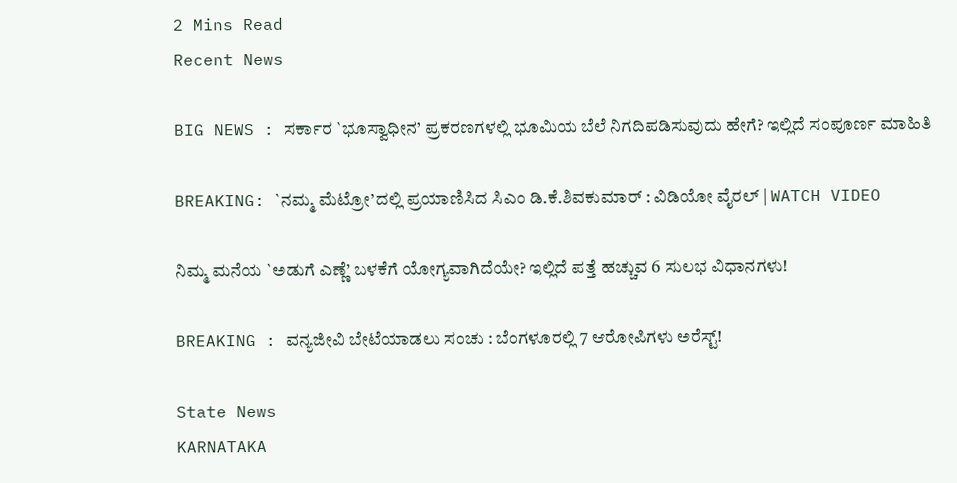2 Mins Read
Recent News

BIG NEWS : ಸರ್ಕಾರ `ಭೂಸ್ವಾಧೀನ’ ಪ್ರಕರಣಗಳಲ್ಲಿ ಭೂಮಿಯ ಬೆಲೆ ನಿಗದಿಪಡಿಸುವುದು ಹೇಗೆ? ಇಲ್ಲಿದೆ ಸಂಪೂರ್ಣ ಮಾಹಿತಿ

BREAKING: `ನಮ್ಮ ಮೆಟ್ರೋ’ದಲ್ಲಿ ಪ್ರಯಾಣಿಸಿದ ಸಿಎಂ ಡಿ.ಕೆ.ಶಿವಕುಮಾರ್ : ವಿಡಿಯೋ ವೈರಲ್ | WATCH VIDEO

ನಿಮ್ಮ ಮನೆಯ `ಅಡುಗೆ ಎಣ್ಣೆ’ ಬಳಕೆಗೆ ಯೋಗ್ಯವಾಗಿದೆಯೇ? ಇಲ್ಲಿದೆ ಪತ್ತೆ ಹಚ್ಚುವ 6 ಸುಲಭ ವಿಧಾನಗಳು!

BREAKING : ವನ್ಯಜೀವಿ ಬೇಟೆಯಾಡಲು ಸಂಚು : ಬೆಂಗಳೂರಲ್ಲಿ 7 ಆರೋಪಿಗಳು ಅರೆಸ್ಟ್!

State News
KARNATAKA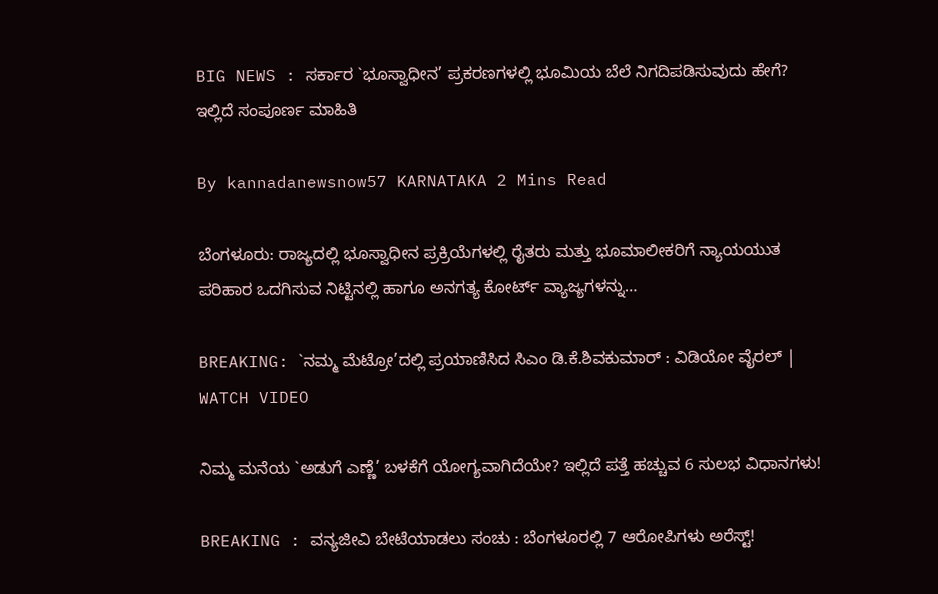BIG NEWS : ಸರ್ಕಾರ `ಭೂಸ್ವಾಧೀನ’ ಪ್ರಕರಣಗಳಲ್ಲಿ ಭೂಮಿಯ ಬೆಲೆ ನಿಗದಿಪಡಿಸುವುದು ಹೇಗೆ? ಇಲ್ಲಿದೆ ಸಂಪೂರ್ಣ ಮಾಹಿತಿ

By kannadanewsnow57 KARNATAKA 2 Mins Read

ಬೆಂಗಳೂರು: ರಾಜ್ಯದಲ್ಲಿ ಭೂಸ್ವಾಧೀನ ಪ್ರಕ್ರಿಯೆಗಳಲ್ಲಿ ರೈತರು ಮತ್ತು ಭೂಮಾಲೀಕರಿಗೆ ನ್ಯಾಯಯುತ ಪರಿಹಾರ ಒದಗಿಸುವ ನಿಟ್ಟಿನಲ್ಲಿ ಹಾಗೂ ಅನಗತ್ಯ ಕೋರ್ಟ್ ವ್ಯಾಜ್ಯಗಳನ್ನು…

BREAKING: `ನಮ್ಮ ಮೆಟ್ರೋ’ದಲ್ಲಿ ಪ್ರಯಾಣಿಸಿದ ಸಿಎಂ ಡಿ.ಕೆ.ಶಿವಕುಮಾರ್ : ವಿಡಿಯೋ ವೈರಲ್ | WATCH VIDEO

ನಿಮ್ಮ ಮನೆಯ `ಅಡುಗೆ ಎಣ್ಣೆ’ ಬಳಕೆಗೆ ಯೋಗ್ಯವಾಗಿದೆಯೇ? ಇಲ್ಲಿದೆ ಪತ್ತೆ ಹಚ್ಚುವ 6 ಸುಲಭ ವಿಧಾನಗಳು!

BREAKING : ವನ್ಯಜೀವಿ ಬೇಟೆಯಾಡಲು ಸಂಚು : ಬೆಂಗಳೂರಲ್ಲಿ 7 ಆರೋಪಿಗಳು ಅರೆಸ್ಟ್!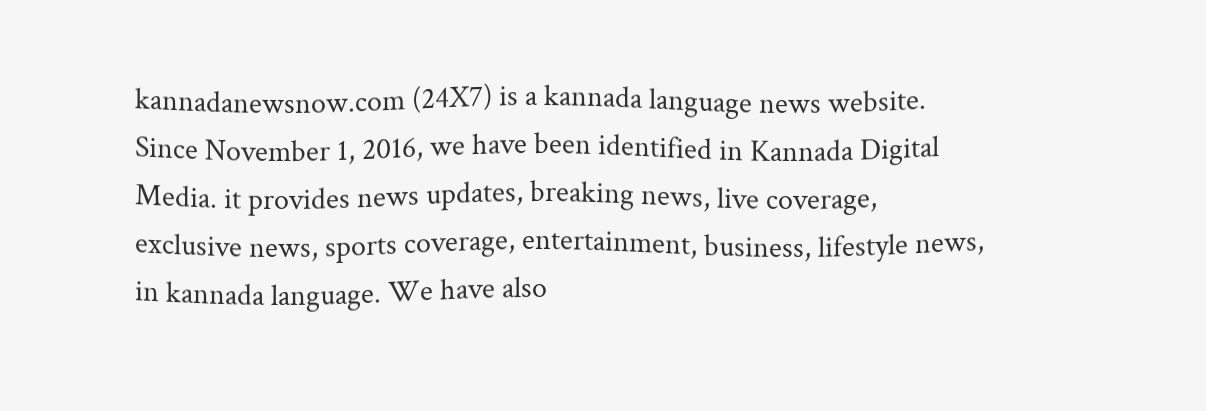kannadanewsnow.com (24X7) is a kannada language news website. Since November 1, 2016, we have been identified in Kannada Digital Media. it provides news updates, breaking news, live coverage, exclusive news, sports coverage, entertainment, business, lifestyle news, in kannada language. We have also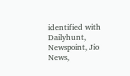identified with Dailyhunt, Newspoint, Jio News,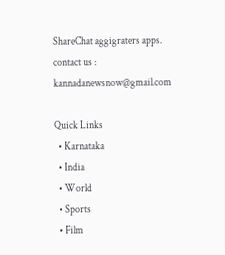ShareChat aggigraters apps. contact us : kannadanewsnow@gmail.com

Quick Links
  • Karnataka
  • India
  • World
  • Sports
  • Film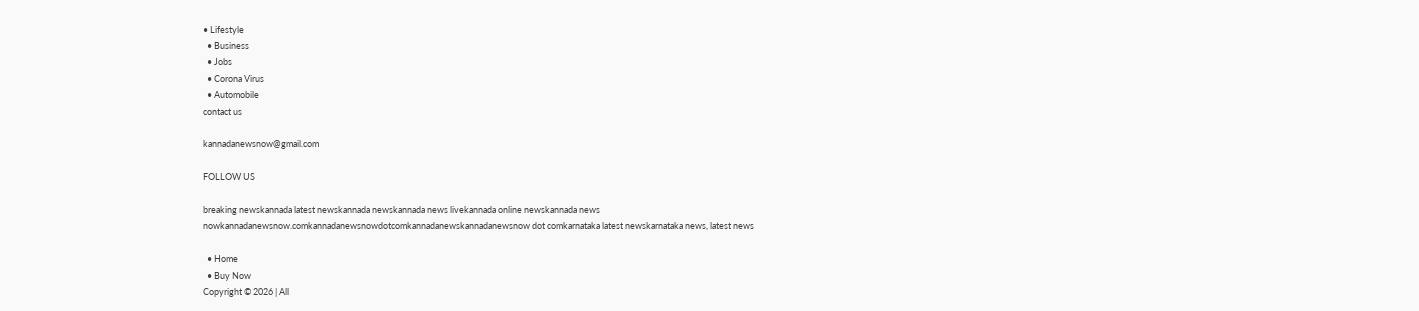• Lifestyle
  • Business
  • Jobs
  • Corona Virus
  • Automobile
contact us

kannadanewsnow@gmail.com

FOLLOW US

breaking newskannada latest newskannada newskannada news livekannada online newskannada news nowkannadanewsnow.comkannadanewsnowdotcomkannadanewskannadanewsnow dot comkarnataka latest newskarnataka news, latest news

  • Home
  • Buy Now
Copyright © 2026 | All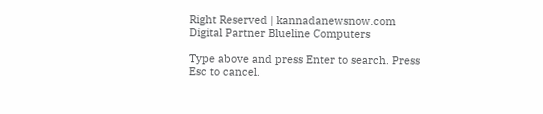Right Reserved | kannadanewsnow.com
Digital Partner Blueline Computers

Type above and press Enter to search. Press Esc to cancel.